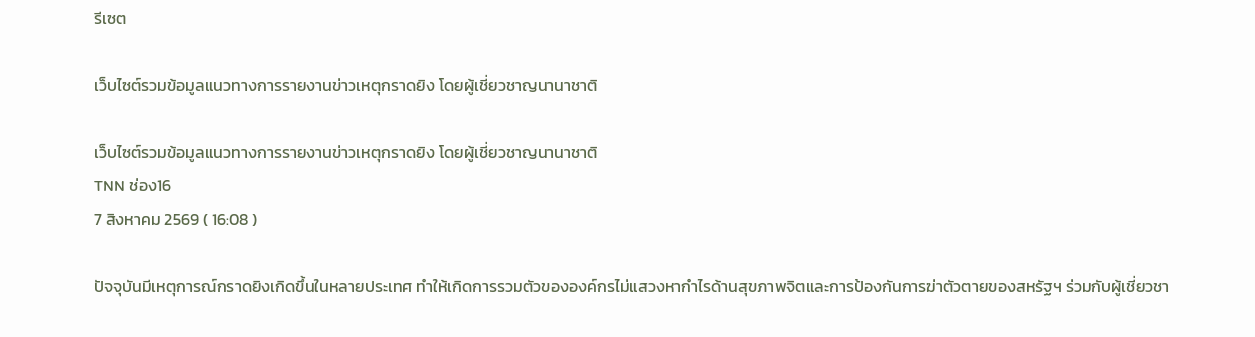รีเซต

เว็บไซต์รวมข้อมูลแนวทางการรายงานข่าวเหตุกราดยิง โดยผู้เชี่ยวชาญนานาชาติ

เว็บไซต์รวมข้อมูลแนวทางการรายงานข่าวเหตุกราดยิง โดยผู้เชี่ยวชาญนานาชาติ
TNN ช่อง16
7 สิงหาคม 2569 ( 16:08 )

ปัจจุบันมีเหตุการณ์กราดยิงเกิดขึ้นในหลายประเทศ ทำให้เกิดการรวมตัวขององค์กรไม่แสวงหากำไรด้านสุขภาพจิตและการป้องกันการฆ่าตัวตายของสหรัฐฯ ร่วมกับผู้เชี่ยวชา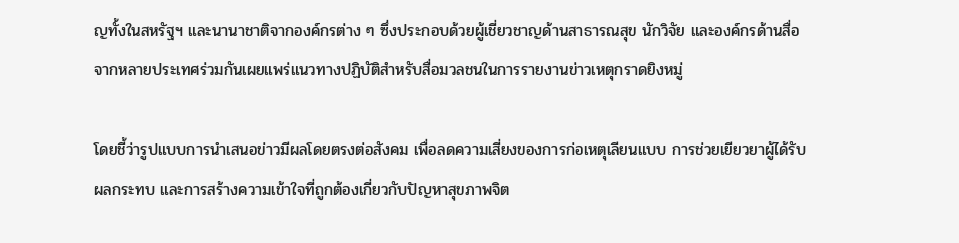ญทั้งในสหรัฐฯ และนานาชาติจากองค์กรต่าง ๆ ซึ่งประกอบด้วยผู้เชี่ยวชาญด้านสาธารณสุข นักวิจัย และองค์กรด้านสื่อจากหลายประเทศร่วมกันเผยแพร่แนวทางปฏิบัติสำหรับสื่อมวลชนในการรายงานข่าวเหตุกราดยิงหมู่

โดยชี้ว่ารูปแบบการนำเสนอข่าวมีผลโดยตรงต่อสังคม เพื่อลดความเสี่ยงของการก่อเหตุเลียนแบบ การช่วยเยียวยาผู้ได้รับผลกระทบ และการสร้างความเข้าใจที่ถูกต้องเกี่ยวกับปัญหาสุขภาพจิต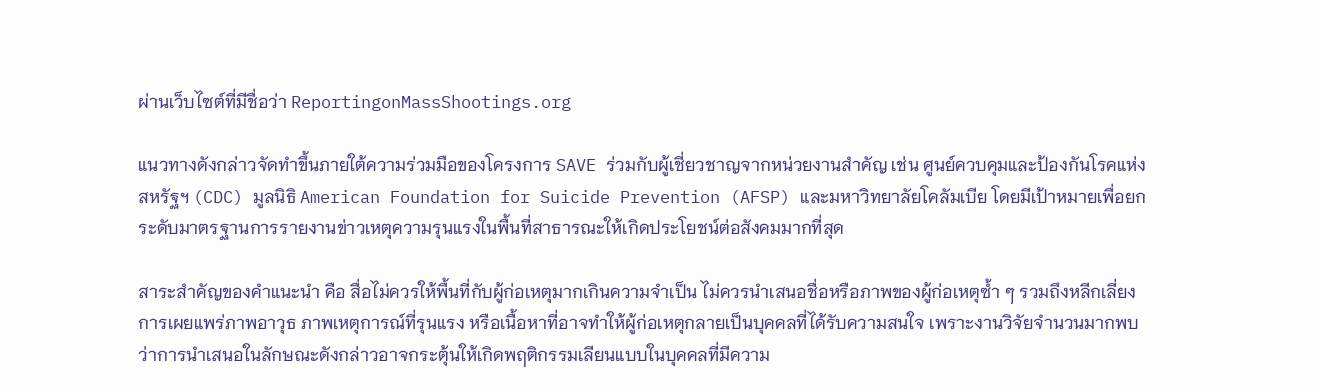ผ่านเว็บไซต์ที่มีชื่อว่า ReportingonMassShootings.org

แนวทางดังกล่าวจัดทำขึ้นภายใต้ความร่วมมือของโครงการ SAVE ร่วมกับผู้เชี่ยวชาญจากหน่วยงานสำคัญ เช่น ศูนย์ควบคุมและป้องกันโรคแห่งสหรัฐฯ (CDC) มูลนิธิ American Foundation for Suicide Prevention (AFSP) และมหาวิทยาลัยโคลัมเบีย โดยมีเป้าหมายเพื่อยกระดับมาตรฐานการรายงานข่าวเหตุความรุนแรงในพื้นที่สาธารณะให้เกิดประโยชน์ต่อสังคมมากที่สุด

สาระสำคัญของคำแนะนำ คือ สื่อไม่ควรให้พื้นที่กับผู้ก่อเหตุมากเกินความจำเป็น ไม่ควรนำเสนอชื่อหรือภาพของผู้ก่อเหตุซ้ำ ๆ รวมถึงหลีกเลี่ยงการเผยแพร่ภาพอาวุธ ภาพเหตุการณ์ที่รุนแรง หรือเนื้อหาที่อาจทำให้ผู้ก่อเหตุกลายเป็นบุคคลที่ได้รับความสนใจ เพราะงานวิจัยจำนวนมากพบว่าการนำเสนอในลักษณะดังกล่าวอาจกระตุ้นให้เกิดพฤติกรรมเลียนแบบในบุคคลที่มีความ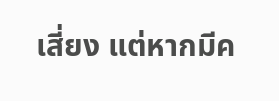เสี่ยง แต่หากมีค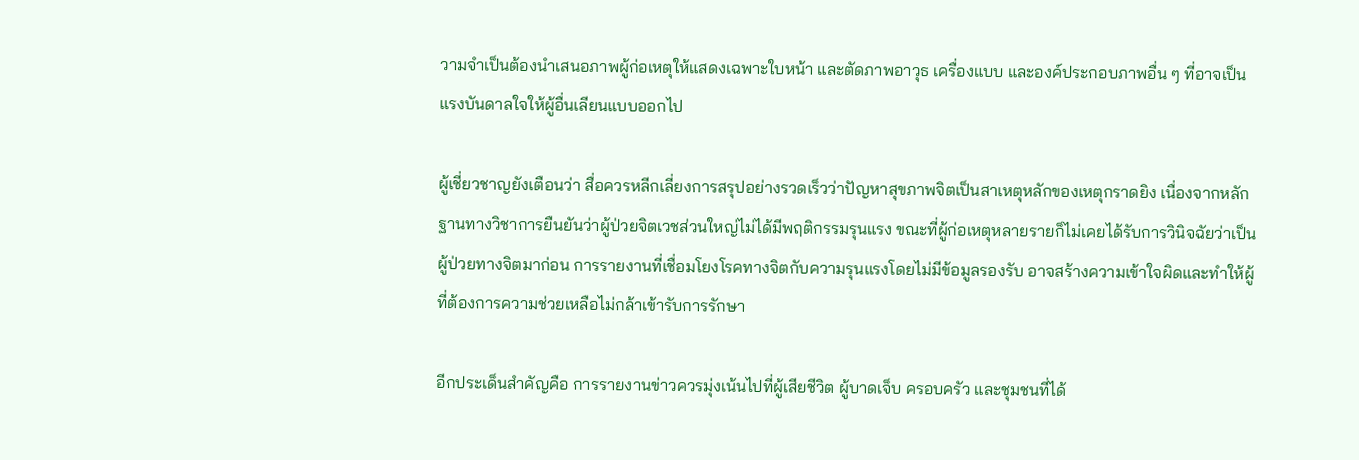วามจำเป็นต้องนำเสนอภาพผู้ก่อเหตุให้แสดงเฉพาะใบหน้า และตัดภาพอาวุธ เครื่องแบบ และองค์ประกอบภาพอื่น ๆ ที่อาจเป็นแรงบันดาลใจให้ผู้อื่นเลียนแบบออกไป

ผู้เชี่ยวชาญยังเตือนว่า สื่อควรหลีกเลี่ยงการสรุปอย่างรวดเร็วว่าปัญหาสุขภาพจิตเป็นสาเหตุหลักของเหตุกราดยิง เนื่องจากหลักฐานทางวิชาการยืนยันว่าผู้ป่วยจิตเวชส่วนใหญ่ไม่ได้มีพฤติกรรมรุนแรง ขณะที่ผู้ก่อเหตุหลายรายก็ไม่เคยได้รับการวินิจฉัยว่าเป็นผู้ป่วยทางจิตมาก่อน การรายงานที่เชื่อมโยงโรคทางจิตกับความรุนแรงโดยไม่มีข้อมูลรองรับ อาจสร้างความเข้าใจผิดและทำให้ผู้ที่ต้องการความช่วยเหลือไม่กล้าเข้ารับการรักษา

อีกประเด็นสำคัญคือ การรายงานข่าวควรมุ่งเน้นไปที่ผู้เสียชีวิต ผู้บาดเจ็บ ครอบครัว และชุมชนที่ได้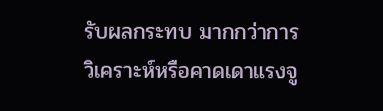รับผลกระทบ มากกว่าการวิเคราะห์หรือคาดเดาแรงจู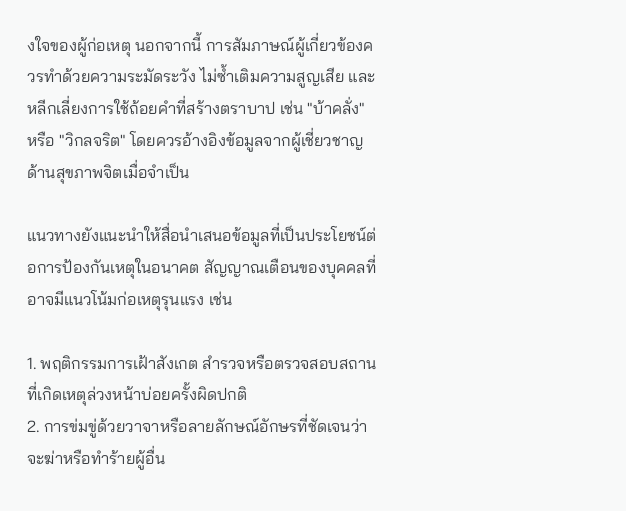งใจของผู้ก่อเหตุ นอกจากนี้ การสัมภาษณ์ผู้เกี่ยวข้องควรทำด้วยความระมัดระวัง ไม่ซ้ำเติมความสูญเสีย และหลีกเลี่ยงการใช้ถ้อยคำที่สร้างตราบาป เช่น "บ้าคลั่ง" หรือ "วิกลจริต" โดยควรอ้างอิงข้อมูลจากผู้เชี่ยวชาญด้านสุขภาพจิตเมื่อจำเป็น

แนวทางยังแนะนำให้สื่อนำเสนอข้อมูลที่เป็นประโยชน์ต่อการป้องกันเหตุในอนาคต สัญญาณเตือนของบุคคลที่อาจมีแนวโน้มก่อเหตุรุนแรง เช่น

1. พฤติกรรมการเฝ้าสังเกต สำรวจหรือตรวจสอบสถานที่เกิดเหตุล่วงหน้าบ่อยครั้งผิดปกติ
2. การข่มขู่ด้วยวาจาหรือลายลักษณ์อักษรที่ชัดเจนว่าจะฆ่าหรือทำร้ายผู้อื่น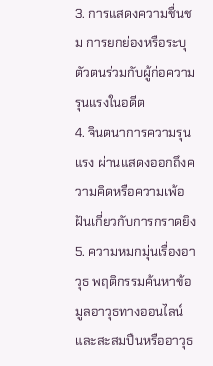3. การแสดงความชื่นชม การยกย่องหรือระบุตัวตนร่วมกับผู้ก่อความรุนแรงในอดีต
4. จินตนาการความรุนแรง ผ่านแสดงออกถึงความคิดหรือความเพ้อฝันเกี่ยวกับการกราดยิง
5. ความหมกมุ่นเรื่องอาวุธ พฤติกรรมค้นหาข้อมูลอาวุธทางออนไลน์และสะสมปืนหรืออาวุธ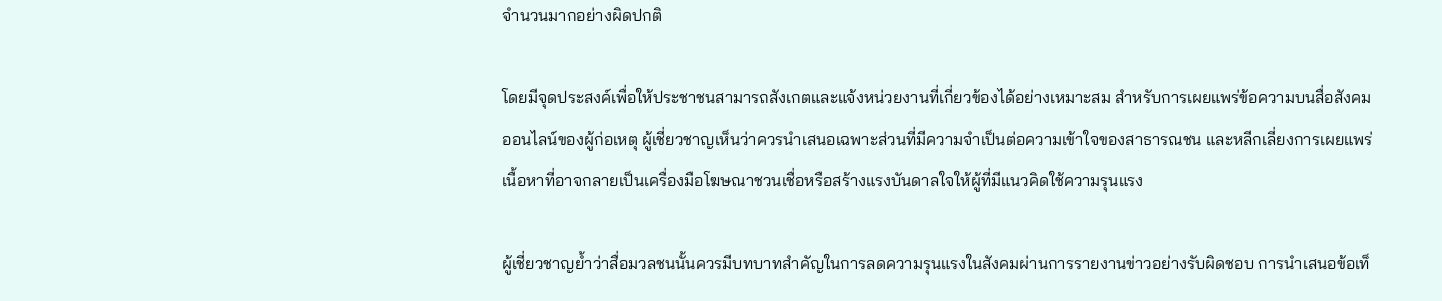จำนวนมากอย่างผิดปกติ

โดยมีจุดประสงค์เพื่อให้ประชาชนสามารถสังเกตและแจ้งหน่วยงานที่เกี่ยวข้องได้อย่างเหมาะสม สำหรับการเผยแพร่ข้อความบนสื่อสังคมออนไลน์ของผู้ก่อเหตุ ผู้เชี่ยวชาญเห็นว่าควรนำเสนอเฉพาะส่วนที่มีความจำเป็นต่อความเข้าใจของสาธารณชน และหลีกเลี่ยงการเผยแพร่เนื้อหาที่อาจกลายเป็นเครื่องมือโฆษณาชวนเชื่อหรือสร้างแรงบันดาลใจให้ผู้ที่มีแนวคิดใช้ความรุนแรง

ผู้เชี่ยวชาญย้ำว่าสื่อมวลชนนั้นควรมีบทบาทสำคัญในการลดความรุนแรงในสังคมผ่านการรายงานข่าวอย่างรับผิดชอบ การนำเสนอข้อเท็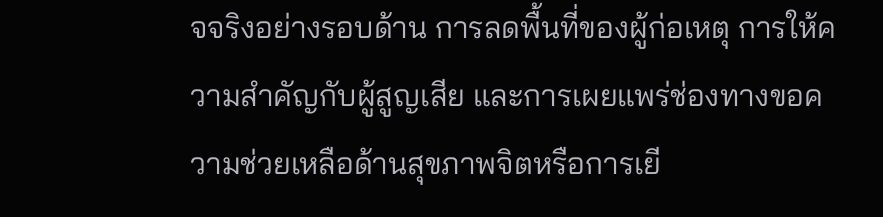จจริงอย่างรอบด้าน การลดพื้นที่ของผู้ก่อเหตุ การให้ความสำคัญกับผู้สูญเสีย และการเผยแพร่ช่องทางขอความช่วยเหลือด้านสุขภาพจิตหรือการเยี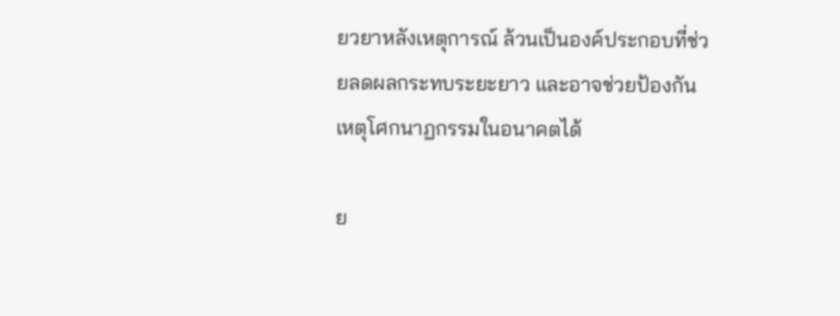ยวยาหลังเหตุการณ์ ล้วนเป็นองค์ประกอบที่ช่วยลดผลกระทบระยะยาว และอาจช่วยป้องกันเหตุโศกนาฏกรรมในอนาคตได้

ย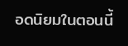อดนิยมในตอนนี้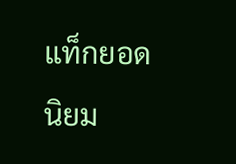แท็กยอดนิยม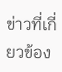ข่าวที่เกี่ยวข้อง